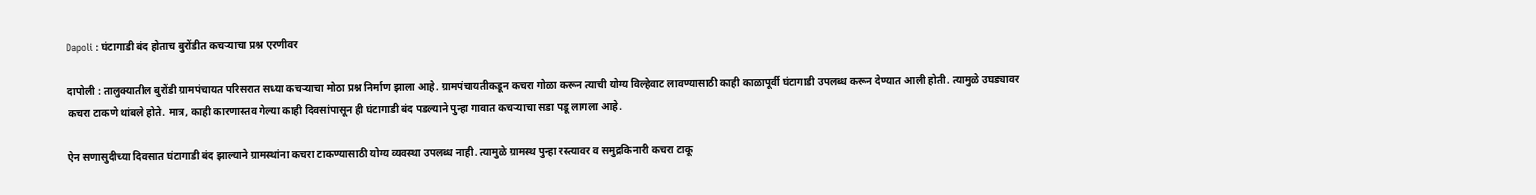Dapoli : घंटागाडी बंद होताच बुरोंडीत कचऱ्याचा प्रश्न एरणीवर

दापोली : तालुक्यातील बुरोंडी ग्रामपंचायत परिसरात सध्या कचऱ्याचा मोठा प्रश्न निर्माण झाला आहे. ग्रामपंचायतीकडून कचरा गोळा करून त्याची योग्य विल्हेवाट लावण्यासाठी काही काळापूर्वी घंटागाडी उपलब्ध करून देण्यात आली होती. त्यामुळे उघड्यावर कचरा टाकणे थांबले होते. मात्र, काही कारणास्तव गेल्या काही दिवसांपासून ही घंटागाडी बंद पडल्याने पुन्हा गावात कचऱ्याचा सडा पडू लागला आहे.

ऐन सणासुदीच्या दिवसात घंटागाडी बंद झाल्याने ग्रामस्थांना कचरा टाकण्यासाठी योग्य व्यवस्था उपलब्ध नाही. त्यामुळे ग्रामस्थ पुन्हा रस्त्यावर व समुद्रकिनारी कचरा टाकू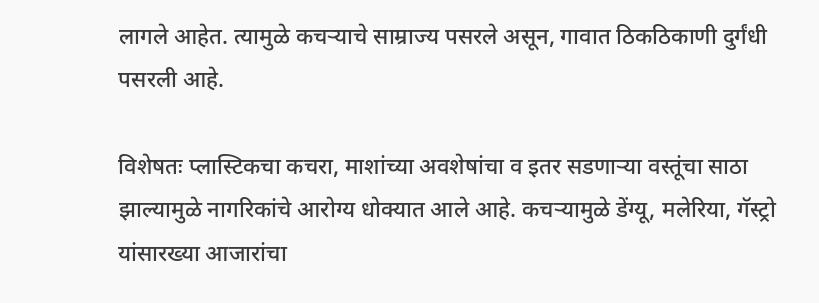लागले आहेत. त्यामुळे कचऱ्याचे साम्राज्य पसरले असून, गावात ठिकठिकाणी दुर्गंधी पसरली आहे.

विशेषतः प्लास्टिकचा कचरा, माशांच्या अवशेषांचा व इतर सडणाऱ्या वस्तूंचा साठा झाल्यामुळे नागरिकांचे आरोग्य धोक्यात आले आहे. कचऱ्यामुळे डेंग्यू, मलेरिया, गॅस्ट्रो यांसारख्या आजारांचा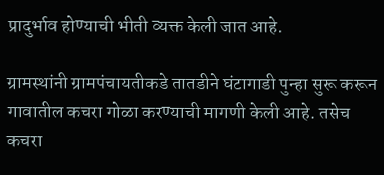प्रादुर्भाव होण्याची भीती व्यक्त केली जात आहे.

ग्रामस्थांनी ग्रामपंचायतीकडे तातडीने घंटागाडी पुन्हा सुरू करून गावातील कचरा गोळा करण्याची मागणी केली आहे. तसेच कचरा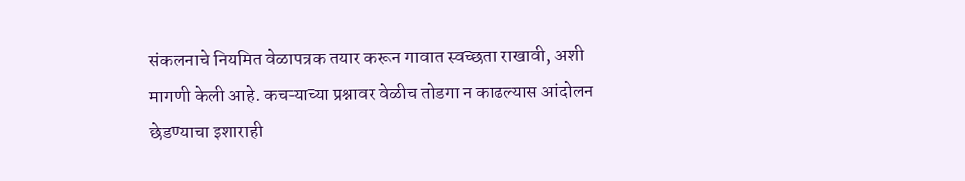संकलनाचे नियमित वेळापत्रक तयार करून गावात स्वच्छता राखावी, अशी मागणी केली आहे. कचऱ्याच्या प्रश्नावर वेळीच तोडगा न काढल्यास आंदोलन छेडण्याचा इशाराही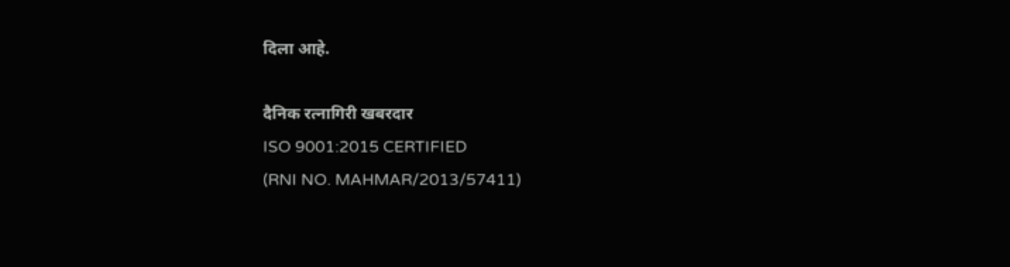दिला आहे.

दैनिक रत्नागिरी खबरदार
ISO 9001:2015 CERTIFIED
(RNI NO. MAHMAR/2013/57411)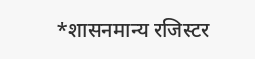*शासनमान्य रजिस्टर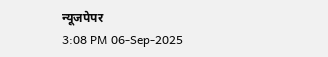न्यूजपेपर
3:08 PM 06-Sep-2025